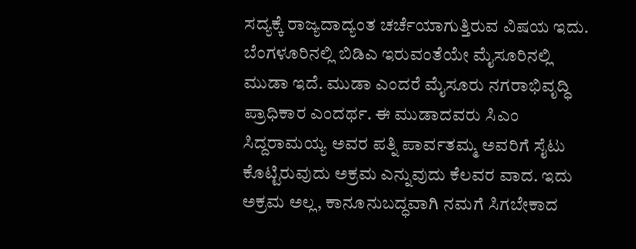ಸದ್ಯಕ್ಕೆ ರಾಜ್ಯದಾದ್ಯಂತ ಚರ್ಚೆಯಾಗುತ್ತಿರುವ ವಿಷಯ ಇದು. ಬೆಂಗಳೂರಿನಲ್ಲಿ ಬಿಡಿಎ ಇರುವಂತೆಯೇ ಮೈಸೂರಿನಲ್ಲಿ ಮುಡಾ ಇದೆ. ಮುಡಾ ಎಂದರೆ ಮೈಸೂರು ನಗರಾಭಿವೃದ್ಧಿ ಪ್ರಾಧಿಕಾರ ಎಂದರ್ಥ. ಈ ಮುಡಾದವರು ಸಿಎಂ ಸಿದ್ದರಾಮಯ್ಯ ಅವರ ಪತ್ನಿ ಪಾರ್ವತಮ್ಮ ಅವರಿಗೆ ಸೈಟು ಕೊಟ್ಟಿರುವುದು ಅಕ್ರಮ ಎನ್ನುವುದು ಕೆಲವರ ವಾದ. ಇದು ಅಕ್ರಮ ಅಲ್ಲ, ಕಾನೂನುಬದ್ಧವಾಗಿ ನಮಗೆ ಸಿಗಬೇಕಾದ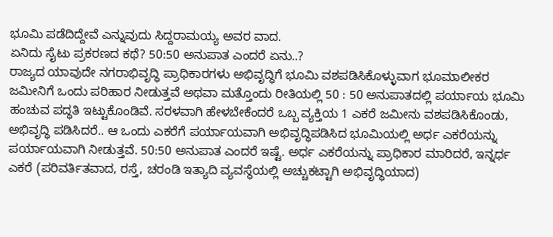ಭೂಮಿ ಪಡೆದಿದ್ದೇವೆ ಎನ್ನುವುದು ಸಿದ್ದರಾಮಯ್ಯ ಅವರ ವಾದ.
ಏನಿದು ಸೈಟು ಪ್ರಕರಣದ ಕಥೆ? 50:50 ಅನುಪಾತ ಎಂದರೆ ಏನು..?
ರಾಜ್ಯದ ಯಾವುದೇ ನಗರಾಭಿವೃದ್ಧಿ ಪ್ರಾಧಿಕಾರಗಳು ಅಭಿವೃದ್ಧಿಗೆ ಭೂಮಿ ವಶಪಡಿಸಿಕೊಳ್ಳುವಾಗ ಭೂಮಾಲೀಕರ ಜಮೀನಿಗೆ ಒಂದು ಪರಿಹಾರ ನೀಡುತ್ತವೆ ಅಥವಾ ಮತ್ತೊಂದು ರೀತಿಯಲ್ಲಿ 50 : 50 ಅನುಪಾತದಲ್ಲಿ ಪರ್ಯಾಯ ಭೂಮಿ ಹಂಚುವ ಪದ್ಧತಿ ಇಟ್ಟುಕೊಂಡಿವೆ. ಸರಳವಾಗಿ ಹೇಳಬೇಕೆಂದರೆ ಒಬ್ಬ ವ್ಯಕ್ತಿಯ 1 ಎಕರೆ ಜಮೀನು ವಶಪಡಿಸಿಕೊಂಡು, ಅಭಿವೃದ್ಧಿ ಪಡಿಸಿದರೆ.. ಆ ಒಂದು ಎಕರೆಗೆ ಪರ್ಯಾಯವಾಗಿ ಅಭಿವೃದ್ಧಿಪಡಿಸಿದ ಭೂಮಿಯಲ್ಲಿ ಅರ್ಧ ಎಕರೆಯನ್ನು ಪರ್ಯಾಯವಾಗಿ ನೀಡುತ್ತವೆ. 50:50 ಅನುಪಾತ ಎಂದರೆ ಇಷ್ಟೆ. ಅರ್ಧ ಎಕರೆಯನ್ನು ಪ್ರಾಧಿಕಾರ ಮಾರಿದರೆ, ಇನ್ನರ್ಧ ಎಕರೆ (ಪರಿವರ್ತಿತವಾದ, ರಸ್ತೆ, ಚರಂಡಿ ಇತ್ಯಾದಿ ವ್ಯವಸ್ಥೆಯಲ್ಲಿ ಅಚ್ಚುಕಟ್ಟಾಗಿ ಅಭಿವೃದ್ಧಿಯಾದ)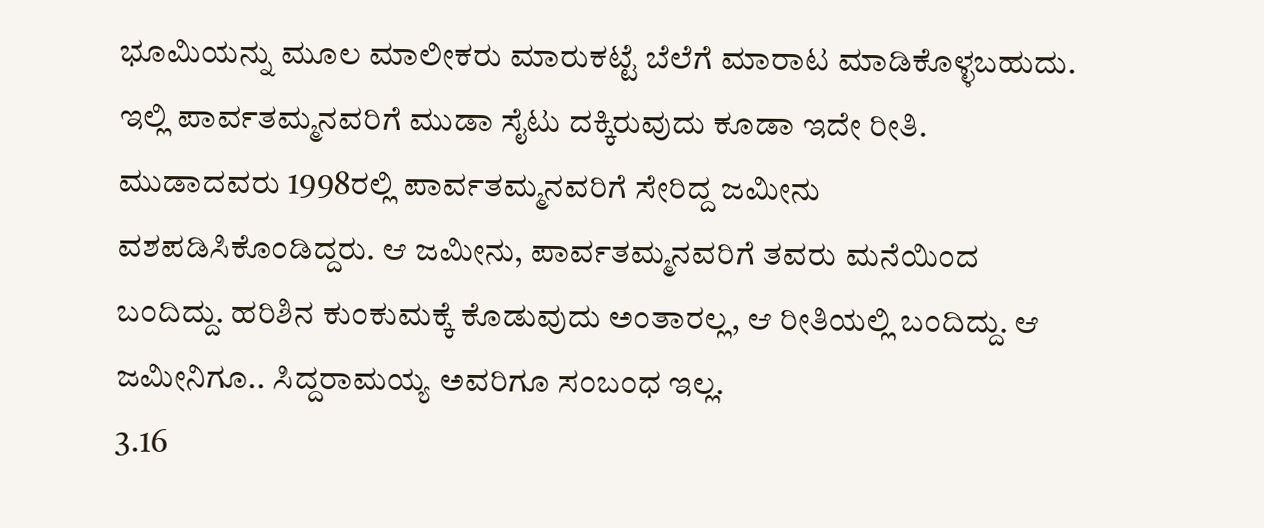ಭೂಮಿಯನ್ನು ಮೂಲ ಮಾಲೀಕರು ಮಾರುಕಟ್ಟೆ ಬೆಲೆಗೆ ಮಾರಾಟ ಮಾಡಿಕೊಳ್ಳಬಹುದು. ಇಲ್ಲಿ ಪಾರ್ವತಮ್ಮನವರಿಗೆ ಮುಡಾ ಸೈಟು ದಕ್ಕಿರುವುದು ಕೂಡಾ ಇದೇ ರೀತಿ.
ಮುಡಾದವರು 1998ರಲ್ಲಿ ಪಾರ್ವತಮ್ಮನವರಿಗೆ ಸೇರಿದ್ದ ಜಮೀನು ವಶಪಡಿಸಿಕೊಂಡಿದ್ದರು. ಆ ಜಮೀನು, ಪಾರ್ವತಮ್ಮನವರಿಗೆ ತವರು ಮನೆಯಿಂದ ಬಂದಿದ್ದು. ಹರಿಶಿನ ಕುಂಕುಮಕ್ಕೆ ಕೊಡುವುದು ಅಂತಾರಲ್ಲ, ಆ ರೀತಿಯಲ್ಲಿ ಬಂದಿದ್ದು. ಆ ಜಮೀನಿಗೂ.. ಸಿದ್ದರಾಮಯ್ಯ ಅವರಿಗೂ ಸಂಬಂಧ ಇಲ್ಲ.
3.16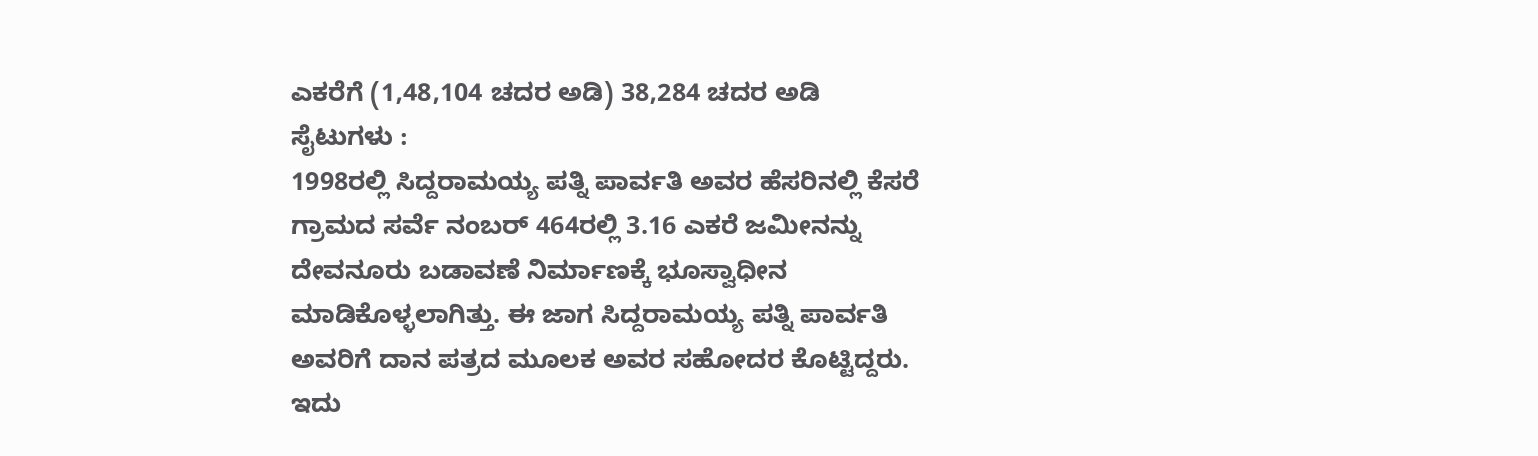ಎಕರೆಗೆ (1,48,104 ಚದರ ಅಡಿ) 38,284 ಚದರ ಅಡಿ ಸೈಟುಗಳು :
1998ರಲ್ಲಿ ಸಿದ್ದರಾಮಯ್ಯ ಪತ್ನಿ ಪಾರ್ವತಿ ಅವರ ಹೆಸರಿನಲ್ಲಿ ಕೆಸರೆ ಗ್ರಾಮದ ಸರ್ವೆ ನಂಬರ್ 464ರಲ್ಲಿ 3.16 ಎಕರೆ ಜಮೀನನ್ನು ದೇವನೂರು ಬಡಾವಣೆ ನಿರ್ಮಾಣಕ್ಕೆ ಭೂಸ್ವಾಧೀನ ಮಾಡಿಕೊಳ್ಳಲಾಗಿತ್ತು. ಈ ಜಾಗ ಸಿದ್ದರಾಮಯ್ಯ ಪತ್ನಿ ಪಾರ್ವತಿ ಅವರಿಗೆ ದಾನ ಪತ್ರದ ಮೂಲಕ ಅವರ ಸಹೋದರ ಕೊಟ್ಟಿದ್ದರು. ಇದು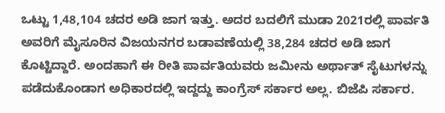ಒಟ್ಟು 1,48,104 ಚದರ ಅಡಿ ಜಾಗ ಇತ್ತು. ಅದರ ಬದಲಿಗೆ ಮುಡಾ 2021ರಲ್ಲಿ ಪಾರ್ವತಿ ಅವರಿಗೆ ಮೈಸೂರಿನ ವಿಜಯನಗರ ಬಡಾವಣೆಯಲ್ಲಿ 38,284 ಚದರ ಅಡಿ ಜಾಗ ಕೊಟ್ಟಿದ್ದಾರೆ. ಅಂದಹಾಗೆ ಈ ರೀತಿ ಪಾರ್ವತಿಯವರು ಜಮೀನು ಅರ್ಥಾತ್ ಸೈಟುಗಳನ್ನು ಪಡೆದುಕೊಂಡಾಗ ಅಧಿಕಾರದಲ್ಲಿ ಇದ್ದದ್ದು ಕಾಂಗ್ರೆಸ್ ಸರ್ಕಾರ ಅಲ್ಲ. ಬಿಜೆಪಿ ಸರ್ಕಾರ.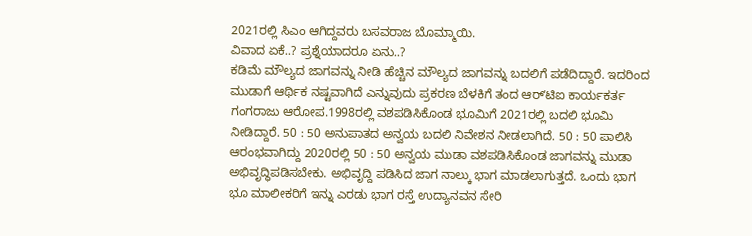2021ರಲ್ಲಿ ಸಿಎಂ ಆಗಿದ್ದವರು ಬಸವರಾಜ ಬೊಮ್ಮಾಯಿ.
ವಿವಾದ ಏಕೆ..? ಪ್ರಶ್ನೆಯಾದರೂ ಏನು..?
ಕಡಿಮೆ ಮೌಲ್ಯದ ಜಾಗವನ್ನು ನೀಡಿ ಹೆಚ್ಚಿನ ಮೌಲ್ಯದ ಜಾಗವನ್ನು ಬದಲಿಗೆ ಪಡೆದಿದ್ದಾರೆ. ಇದರಿಂದ ಮುಡಾಗೆ ಆರ್ಥಿಕ ನಷ್ಟವಾಗಿದೆ ಎನ್ನುವುದು ಪ್ರಕರಣ ಬೆಳಕಿಗೆ ತಂದ ಆರ್ʻಟಿಐ ಕಾರ್ಯಕರ್ತ ಗಂಗರಾಜು ಆರೋಪ.1998ರಲ್ಲಿ ವಶಪಡಿಸಿಕೊಂಡ ಭೂಮಿಗೆ 2021ರಲ್ಲಿ ಬದಲಿ ಭೂಮಿ ನೀಡಿದ್ದಾರೆ. 50 : 50 ಅನುಪಾತದ ಅನ್ವಯ ಬದಲಿ ನಿವೇಶನ ನೀಡಲಾಗಿದೆ. 50 : 50 ಪಾಲಿಸಿ ಆರಂಭವಾಗಿದ್ದು 2020ರಲ್ಲಿ 50 : 50 ಅನ್ವಯ ಮುಡಾ ವಶಪಡಿಸಿಕೊಂಡ ಜಾಗವನ್ನು ಮುಡಾ ಅಭಿವೃದ್ಧಿಪಡಿಸಬೇಕು. ಅಭಿವೃದ್ದಿ ಪಡಿಸಿದ ಜಾಗ ನಾಲ್ಕು ಭಾಗ ಮಾಡಲಾಗುತ್ತದೆ. ಒಂದು ಭಾಗ ಭೂ ಮಾಲೀಕರಿಗೆ ಇನ್ನು ಎರಡು ಭಾಗ ರಸ್ತೆ ಉದ್ಯಾನವನ ಸೇರಿ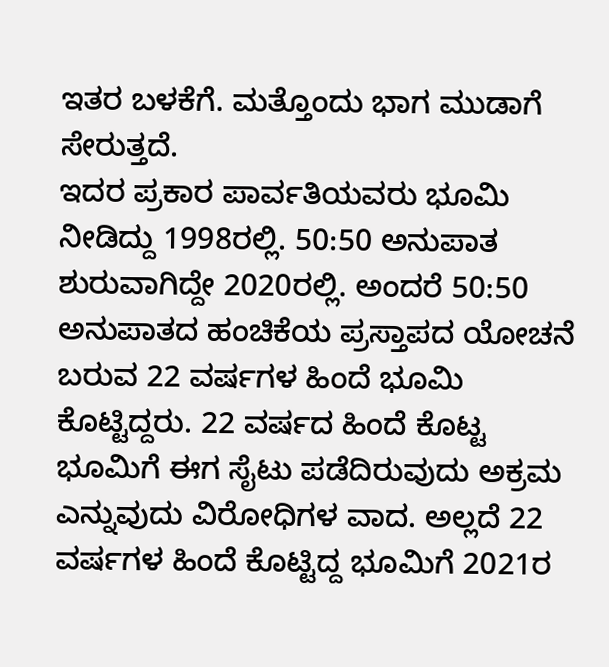ಇತರ ಬಳಕೆಗೆ. ಮತ್ತೊಂದು ಭಾಗ ಮುಡಾಗೆ ಸೇರುತ್ತದೆ.
ಇದರ ಪ್ರಕಾರ ಪಾರ್ವತಿಯವರು ಭೂಮಿ ನೀಡಿದ್ದು 1998ರಲ್ಲಿ. 50:50 ಅನುಪಾತ ಶುರುವಾಗಿದ್ದೇ 2020ರಲ್ಲಿ. ಅಂದರೆ 50:50 ಅನುಪಾತದ ಹಂಚಿಕೆಯ ಪ್ರಸ್ತಾಪದ ಯೋಚನೆ ಬರುವ 22 ವರ್ಷಗಳ ಹಿಂದೆ ಭೂಮಿ ಕೊಟ್ಟಿದ್ದರು. 22 ವರ್ಷದ ಹಿಂದೆ ಕೊಟ್ಟ ಭೂಮಿಗೆ ಈಗ ಸೈಟು ಪಡೆದಿರುವುದು ಅಕ್ರಮ ಎನ್ನುವುದು ವಿರೋಧಿಗಳ ವಾದ. ಅಲ್ಲದೆ 22 ವರ್ಷಗಳ ಹಿಂದೆ ಕೊಟ್ಟಿದ್ದ ಭೂಮಿಗೆ 2021ರ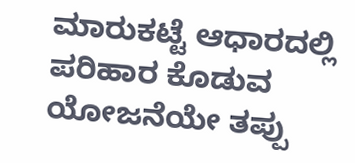ಮಾರುಕಟ್ಟೆ ಆಧಾರದಲ್ಲಿ ಪರಿಹಾರ ಕೊಡುವ ಯೋಜನೆಯೇ ತಪ್ಪು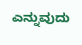ಎನ್ನುವುದು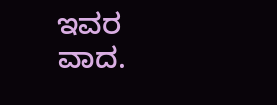ಇವರ ವಾದ.